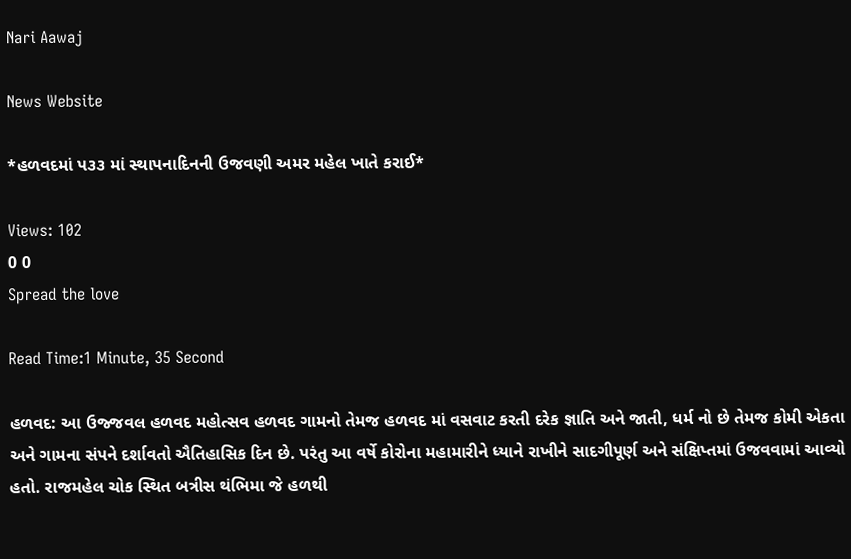Nari Aawaj

News Website

*હળવદમાં પ૩૩ માં સ્થાપનાદિનની ઉજવણી અમર મહેલ ખાતે કરાઈ*

Views: 102
0 0
Spread the love

Read Time:1 Minute, 35 Second

હળવદ: આ ઉજ્જવલ હળવદ મહોત્સવ હળવદ ગામનો તેમજ હળવદ માં વસવાટ કરતી દરેક જ્ઞાતિ અને જાતી, ધર્મ નો છે તેમજ કોમી એકતા અને ગામના સંપને દર્શાવતો ઐતિહાસિક દિન છે. પરંતુ આ વર્ષે કોરોના મહામારીને ધ્યાને રાખીને સાદગીપૂર્ણ અને સંક્ષિપ્તમાં ઉજવવામાં આવ્યો હતો. રાજમહેલ ચોક સ્થિત બત્રીસ થંભિમા જે હળથી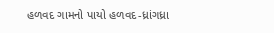હળવદ ગામનો પાયો હળવદ-ધ્રાંગધ્રા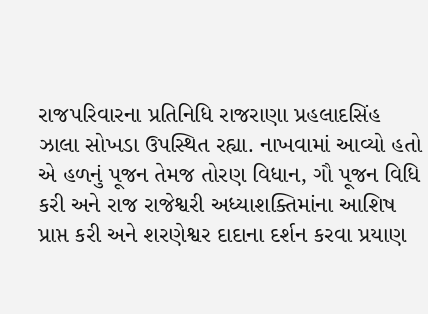રાજપરિવારના પ્રતિનિધિ રાજરાણા પ્રહલાદસિંહ ઝાલા સોખડા ઉપસ્થિત રહ્યા. નાખવામાં આવ્યો હતો એ હળનું પૂજન તેમજ તોરણ વિધાન, ગૌ પૂજન વિધિ કરી અને રાજ રાજેશ્વરી અધ્યાશક્તિમાંના આશિષ પ્રાપ્ત કરી અને શરણેશ્વર દાદાના દર્શન કરવા પ્રયાણ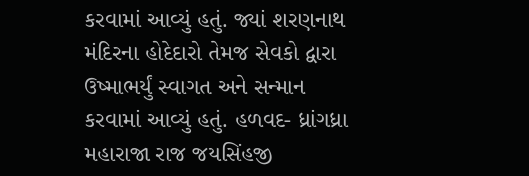કરવામાં આવ્યું હતું. જ્યાં શરણનાથ મંદિરના હોદેદારો તેમજ સેવકો દ્વારા ઉષ્માભર્યું સ્વાગત અને સન્માન કરવામાં આવ્યું હતું. હળવદ- ધ્રાંગધ્રા મહારાજા રાજ જયસિંહજી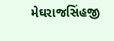મેઘરાજસિંહજી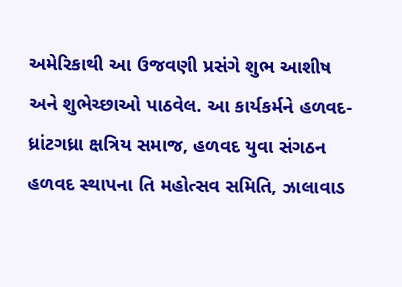અમેરિકાથી આ ઉજવણી પ્રસંગે શુભ આશીષ અને શુભેચ્છાઓ પાઠવેલ. આ કાર્યકર્મને હળવદ-ધ્રાંટગધ્રા ક્ષત્રિય સમાજ, હળવદ યુવા સંગઠન હળવદ સ્થાપના તિ મહોત્સવ સમિતિ, ઝાલાવાડ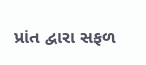પ્રાંત દ્વારા સફળ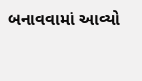બનાવવામાં આવ્યો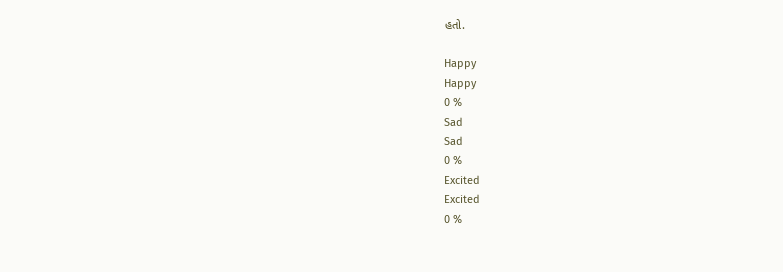હતો.

Happy
Happy
0 %
Sad
Sad
0 %
Excited
Excited
0 %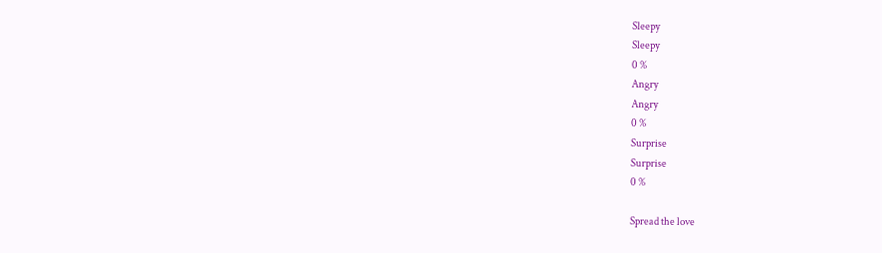Sleepy
Sleepy
0 %
Angry
Angry
0 %
Surprise
Surprise
0 %

Spread the love